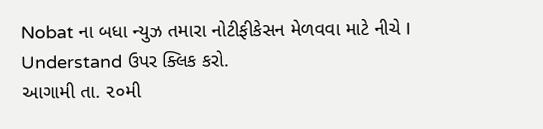Nobat ના બધા ન્યુઝ તમારા નોટીફીકેસન મેળવવા માટે નીચે I Understand ઉપર ક્લિક કરો.
આગામી તા. ૨૦મી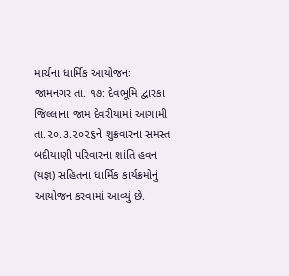માર્ચના ધાર્મિક આયોજનઃ
જામનગર તા. ૧૭: દેવભૂમિ દ્વારકા જિલ્લાના જામ દેવરીયામાં આગામી તા.૨૦.૩.૨૦૨૬ને શુક્રવારના સમસ્ત બદીયાણી પરિવારના શાંતિ હવન (યજ્ઞ) સહિતના ધાર્મિક કાર્યક્રમોનું આયોજન કરવામાં આવ્યું છે.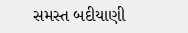સમસ્ત બદીયાણી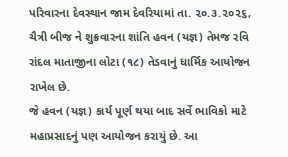પરિવારના દેવસ્થાન જામ દેવરિયામાં તા. ૨૦.૩.૨૦૨૬, ચૈત્રી બીજ ને શુક્રવારના શાંતિ હવન (યજ્ઞ) તેમજ રવિ રાંદલ માતાજીના લોટા (૧૮) તેડવાનું ધાર્મિક આયોજન રાખેલ છે.
જે હવન (યજ્ઞ) કાર્ય પૂર્ણ થયા બાદ સર્વે ભાવિકો માટે મહાપ્રસાદનું પણ આયોજન કરાયું છે. આ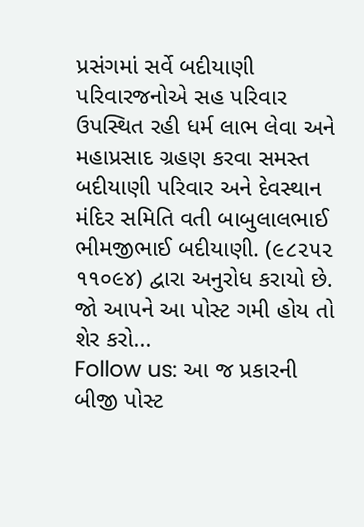પ્રસંગમાં સર્વે બદીયાણી પરિવારજનોએ સહ પરિવાર ઉપસ્થિત રહી ધર્મ લાભ લેવા અને મહાપ્રસાદ ગ્રહણ કરવા સમસ્ત બદીયાણી પરિવાર અને દેવસ્થાન મંદિર સમિતિ વતી બાબુલાલભાઈ ભીમજીભાઈ બદીયાણી. (૯૮૨૫૨ ૧૧૦૯૪) દ્વારા અનુરોધ કરાયો છે.
જો આપને આ પોસ્ટ ગમી હોય તો શેર કરો...
Follow us: આ જ પ્રકારની બીજી પોસ્ટ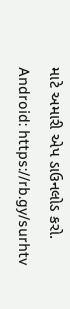માટે અમારી એપ ડાઉનલોડ કરો.
Android: https://rb.gy/surhtv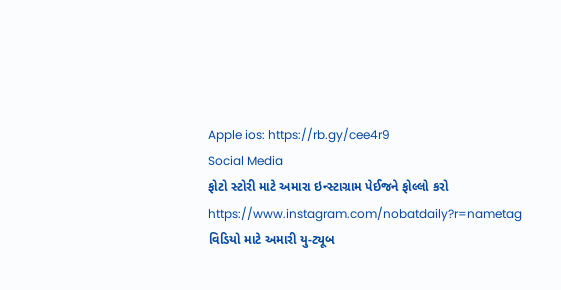Apple ios: https://rb.gy/cee4r9
Social Media
ફોટો સ્ટોરી માટે અમારા ઇન્સ્ટાગ્રામ પેઈજને ફોલ્લો કરો
https://www.instagram.com/nobatdaily?r=nametag
વિડિયો માટે અમારી યુ-ટ્યૂબ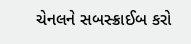ચેનલને સબસ્ક્રાઈબ કરો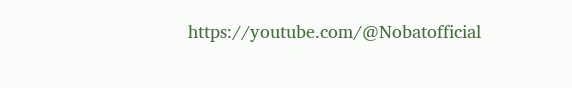https://youtube.com/@Nobatofficial